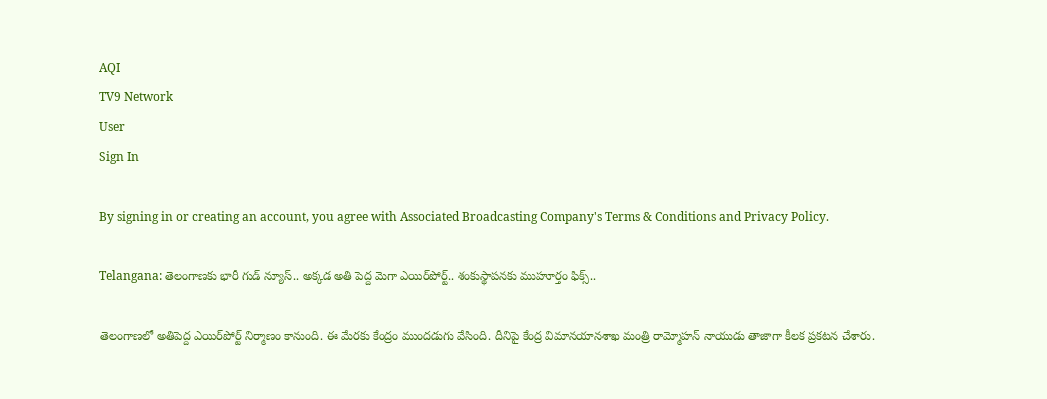AQI
TV9 Network
User
Sign In

By signing in or creating an account, you agree with Associated Broadcasting Company's Terms & Conditions and Privacy Policy.

Telangana: తెలంగాణకు భారీ గుడ్ న్యూస్.. అక్కడ అతి పెద్ద మెగా ఎయిర్‌పోర్ట్.. శంకుస్థాపనకు ముహూర్తం ఫిక్స్..

తెలంగాణలో అతిపెద్ద ఎయిర్‌పోర్ట్ నిర్మాణం కానుంది. ఈ మేరకు కేంద్రం ముందడుగు వేసింది. దీనిపై కేంద్ర విమానయానశాఖ మంత్రి రామ్మోహన్ నాయుడు తాజాగా కీలక ప్రకటన చేశారు.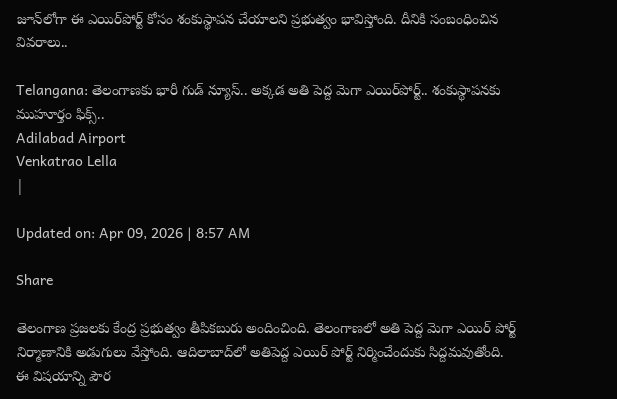జూన్‌లోగా ఈ ఎయిర్‌పోర్ట్ కోసం శంకుస్థాపన చేయాలని ప్రభుత్వం భావిస్తోంది. దీనికి సంబంధించిన వివరాలు..

Telangana: తెలంగాణకు భారీ గుడ్ న్యూస్.. అక్కడ అతి పెద్ద మెగా ఎయిర్‌పోర్ట్.. శంకుస్థాపనకు ముహూర్తం ఫిక్స్..
Adilabad Airport
Venkatrao Lella
|

Updated on: Apr 09, 2026 | 8:57 AM

Share

తెలంగాణ ప్రజలకు కేంద్ర ప్రభుత్వం తీపికబురు అందించింది. తెలంగాణలో అతి పెద్ద మెగా ఎయిర్ పోర్ట్ నిర్మాణానికి అడుగులు వేస్తోంది. ఆదిలాబాద్‌లో అతిపెద్ద ఎయిర్ పోర్ట్ నిర్మించేందుకు సిద్దమవుతోంది. ఈ విషయాన్ని పౌర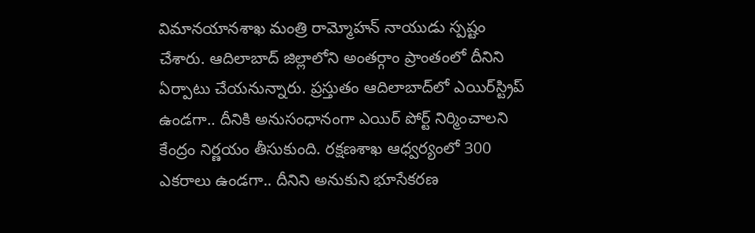విమానయానశాఖ మంత్రి రామ్మోహన్ నాయుడు స్పష్టం చేశారు. ఆదిలాబాద్ జిల్లాలోని అంతర్గాం ప్రాంతంలో దీనిని ఏర్పాటు చేయనున్నారు. ప్రస్తుతం ఆదిలాబాద్‌లో ఎయిర్‌స్ట్రిప్ ఉండగా.. దీనికి అనుసంధానంగా ఎయిర్ పోర్ట్ నిర్మించాలని కేంద్రం నిర్ణయం తీసుకుంది. రక్షణశాఖ ఆధ్వర్యంలో 300 ఎకరాలు ఉండగా.. దీనిని అనుకుని భూసేకరణ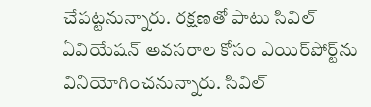చేపట్టనున్నారు. రక్షణతో పాటు సివిల్ ఏవియేషన్ అవసరాల కోసం ఎయిర్‌పోర్ట్‌ను వినియోగించనున్నారు. సివిల్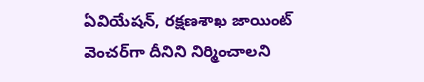ఏవియేషన్, రక్షణశాఖ జాయింట్ వెంచర్‌గా దీనిని నిర్మించాలని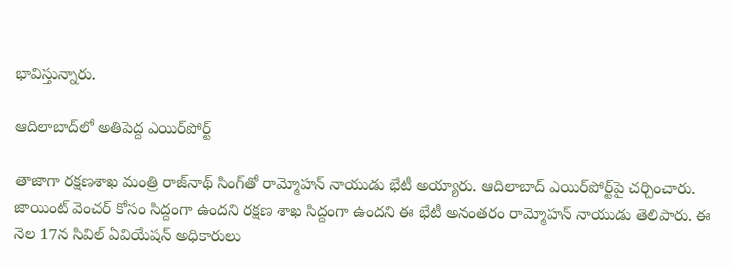భావిస్తున్నారు.

ఆదిలాబాద్‌లో అతిపెద్ద ఎయిర్‌పోర్ట్

తాజాగా రక్షణశాఖ మంత్రి రాజ్‌నాథ్ సింగ్‌తో రామ్మోహన్ నాయుడు భేటీ అయ్యారు. ఆదిలాబాద్ ఎయిర్‌పోర్ట్‌పై చర్చించారు. జాయింట్ వెంచర్ కోసం సిద్దంగా ఉందని రక్షణ శాఖ సిద్దంగా ఉందని ఈ భేటీ అనంతరం రామ్మోహన్ నాయుడు తెలిపారు. ఈ నెల 17న సివిల్ ఏవియేషన్ అధికారులు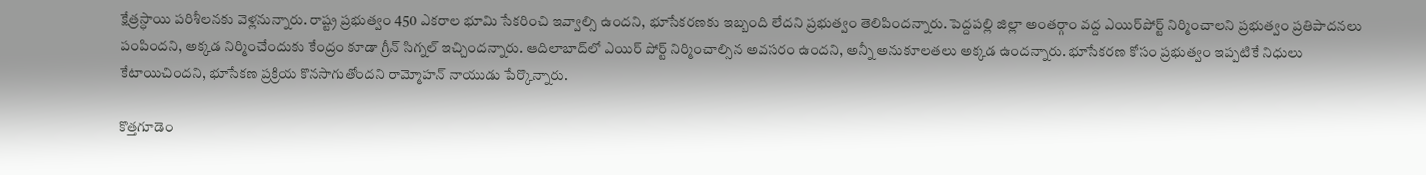క్షేత్రస్ధాయి పరిశీలనకు వెళ్లనున్నారు. రాష్ట్ర ప్రభుత్వం 450 ఎకరాల భూమి సేకరించి ఇవ్వాల్సి ఉందని, భూసేకరణకు ఇబ్బంది లేదని ప్రభుత్వం తెలిపిందన్నారు. పెద్దపల్లి జిల్లా అంతర్గాం వద్ద ఎయిర్‌పోర్ట్ నిర్మించాలని ప్రభుత్వం ప్రతిపాదనలు పంపిందని, అక్కడ నిర్మించేందుకు కేంద్రం కూడా గ్రీన్ సిగ్నల్ ఇచ్చిందన్నారు. ఆదిలాబాద్‌లో ఎయిర్ పోర్ట్ నిర్మించాల్సిన అవసరం ఉందని, అన్నీ అనుకూలతలు అక్కడ ఉందన్నారు. భూసేకరణ కోసం ప్రభుత్వం ఇప్పటికే నిధులు కేటాయిచిందని, భూసేకణ ప్రక్రియ కొనసాగుతోందని రామ్మోహన్ నాయుడు పేర్కొన్నారు.

కొత్తగూడెం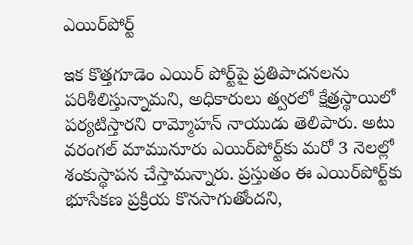ఎయిర్‌పోర్ట్

ఇక కొత్తగూడెం ఎయిర్ పోర్ట్‌పై ప్రతిపాదనలను పరిశీలిస్తున్నామని, అధికారులు త్వరలో క్షేత్రస్థాయిలో పర్యటిస్తారని రామ్మోహన్ నాయుడు తెలిపారు. అటు వరంగల్ మామునూరు ఎయిర్‌పోర్ట్‌కు మరో 3 నెలల్లో శంకుస్థాపన చేస్తామన్నారు. ప్రస్తుతం ఈ ఎయిర్‌పోర్ట్‌కు భూసేకణ ప్రక్రియ కొనసాగుతోందని,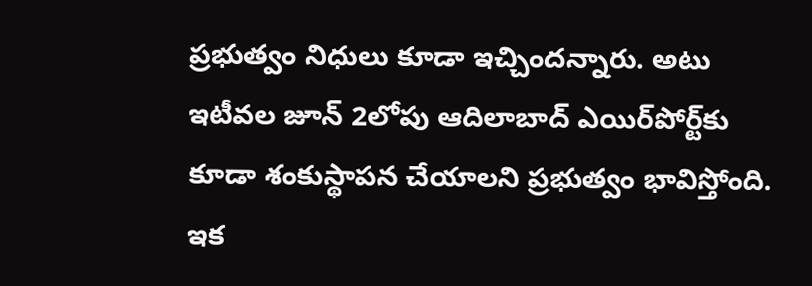ప్రభుత్వం నిధులు కూడా ఇచ్చిందన్నారు. అటు ఇటీవల జూన్ 2లోపు ఆదిలాబాద్ ఎయిర్‌పోర్ట్‌కు కూడా శంకుస్థాపన చేయాలని ప్రభుత్వం భావిస్తోంది. ఇక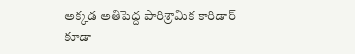అక్కడ అతిపెద్ద పారిశ్రామిక కారిడార్ కూడా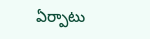ఏర్పాటు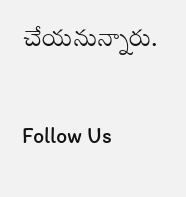చేయనున్నారు.

Follow Us